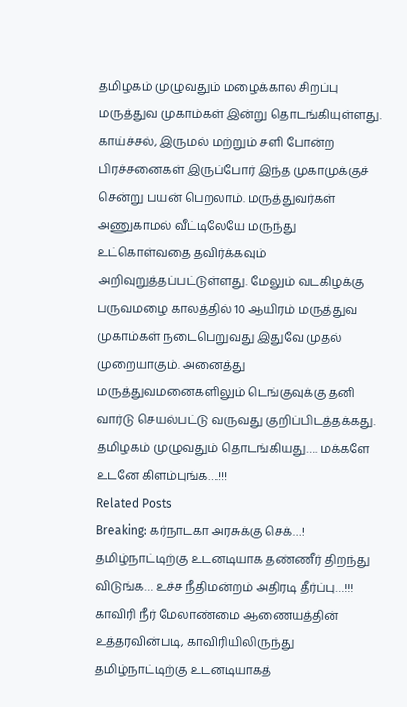தமிழகம் முழுவதும் மழைக்கால சிறப்பு மருத்துவ முகாம்கள் இன்று தொடங்கியுள்ளது. காய்ச்சல், இருமல் மற்றும் சளி போன்ற பிரச்சனைகள் இருப்போர் இந்த முகாமுக்குச் சென்று பயன் பெறலாம். மருத்துவர்கள் அணுகாமல் வீட்டிலேயே மருந்து உட்கொள்வதை தவிர்க்கவும் அறிவுறுத்தப்பட்டுள்ளது. மேலும் வடகிழக்கு பருவமழை காலத்தில் 10 ஆயிரம் மருத்துவ முகாம்கள் நடைபெறுவது இதுவே முதல் முறையாகும். அனைத்து மருத்துவமனைகளிலும் டெங்குவுக்கு தனி வார்டு செயல்பட்டு வருவது குறிப்பிடத்தக்கது.
தமிழகம் முழுவதும் தொடங்கியது…. மக்களே உடனே கிளம்புங்க….!!!
Related Posts
Breaking: கர்நாடகா அரசுக்கு செக்…! தமிழ்நாட்டிற்கு உடனடியாக தண்ணீர் திறந்து விடுங்க… உச்ச நீதிமன்றம் அதிரடி தீர்ப்பு…!!!
காவிரி நீர் மேலாண்மை ஆணையத்தின் உத்தரவின்படி, காவிரியிலிருந்து தமிழ்நாட்டிற்கு உடனடியாகத்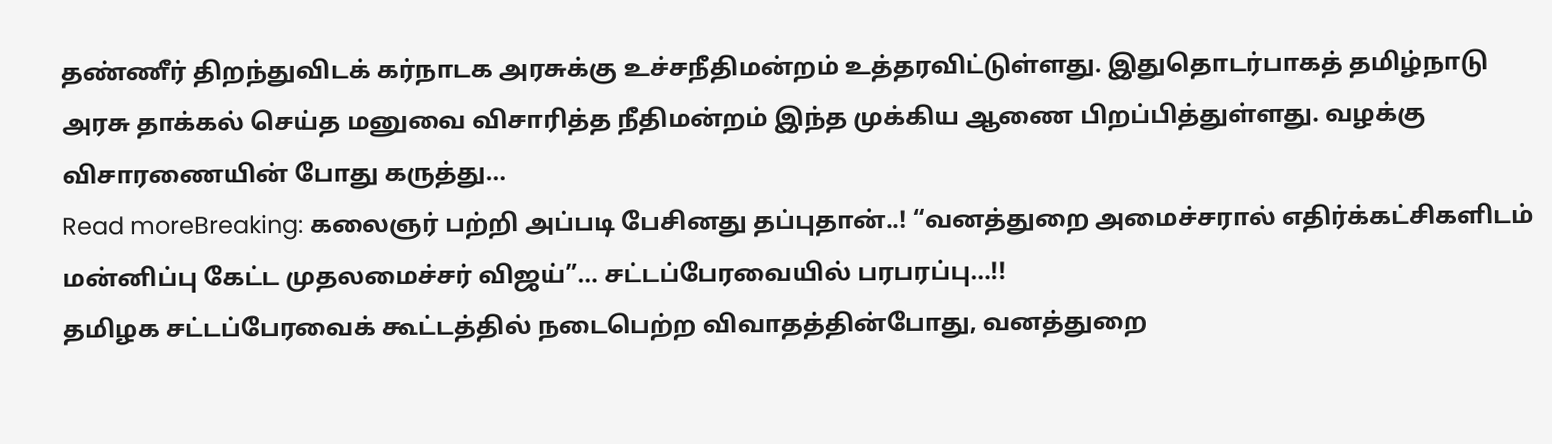தண்ணீர் திறந்துவிடக் கர்நாடக அரசுக்கு உச்சநீதிமன்றம் உத்தரவிட்டுள்ளது. இதுதொடர்பாகத் தமிழ்நாடு அரசு தாக்கல் செய்த மனுவை விசாரித்த நீதிமன்றம் இந்த முக்கிய ஆணை பிறப்பித்துள்ளது. வழக்கு விசாரணையின் போது கருத்து…
Read moreBreaking: கலைஞர் பற்றி அப்படி பேசினது தப்புதான்..! “வனத்துறை அமைச்சரால் எதிர்க்கட்சிகளிடம் மன்னிப்பு கேட்ட முதலமைச்சர் விஜய்”… சட்டப்பேரவையில் பரபரப்பு…!!
தமிழக சட்டப்பேரவைக் கூட்டத்தில் நடைபெற்ற விவாதத்தின்போது, வனத்துறை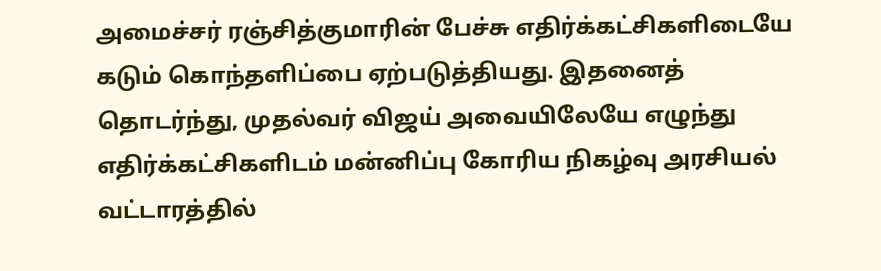அமைச்சர் ரஞ்சித்குமாரின் பேச்சு எதிர்க்கட்சிகளிடையே கடும் கொந்தளிப்பை ஏற்படுத்தியது. இதனைத் தொடர்ந்து, முதல்வர் விஜய் அவையிலேயே எழுந்து எதிர்க்கட்சிகளிடம் மன்னிப்பு கோரிய நிகழ்வு அரசியல் வட்டாரத்தில்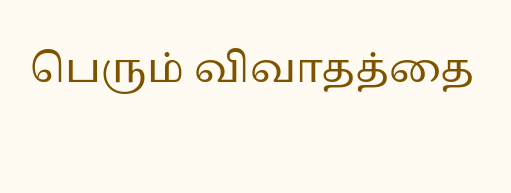பெரும் விவாதத்தை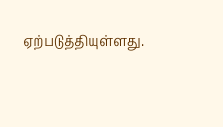ஏற்படுத்தியுள்ளது.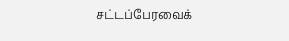சட்டப்பேரவைக்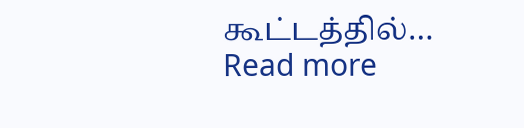கூட்டத்தில்…
Read more